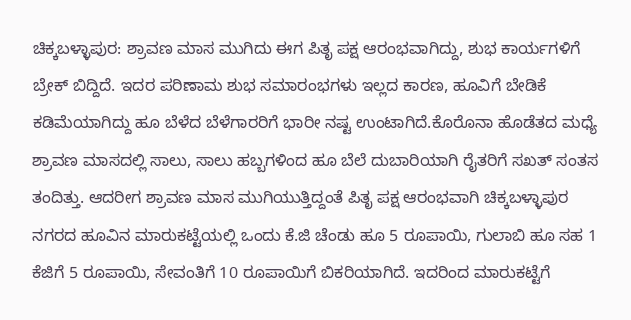ಚಿಕ್ಕಬಳ್ಳಾಪುರ: ಶ್ರಾವಣ ಮಾಸ ಮುಗಿದು ಈಗ ಪಿತೃ ಪಕ್ಷ ಆರಂಭವಾಗಿದ್ದು, ಶುಭ ಕಾರ್ಯಗಳಿಗೆ ಬ್ರೇಕ್ ಬಿದ್ದಿದೆ. ಇದರ ಪರಿಣಾಮ ಶುಭ ಸಮಾರಂಭಗಳು ಇಲ್ಲದ ಕಾರಣ, ಹೂವಿಗೆ ಬೇಡಿಕೆ ಕಡಿಮೆಯಾಗಿದ್ದು ಹೂ ಬೆಳೆದ ಬೆಳೆಗಾರರಿಗೆ ಭಾರೀ ನಷ್ಟ ಉಂಟಾಗಿದೆ.ಕೊರೊನಾ ಹೊಡೆತದ ಮಧ್ಯೆ ಶ್ರಾವಣ ಮಾಸದಲ್ಲಿ ಸಾಲು, ಸಾಲು ಹಬ್ಬಗಳಿಂದ ಹೂ ಬೆಲೆ ದುಬಾರಿಯಾಗಿ ರೈತರಿಗೆ ಸಖತ್ ಸಂತಸ ತಂದಿತ್ತು. ಆದರೀಗ ಶ್ರಾವಣ ಮಾಸ ಮುಗಿಯುತ್ತಿದ್ದಂತೆ ಪಿತೃ ಪಕ್ಷ ಆರಂಭವಾಗಿ ಚಿಕ್ಕಬಳ್ಳಾಪುರ ನಗರದ ಹೂವಿನ ಮಾರುಕಟ್ಟೆಯಲ್ಲಿ ಒಂದು ಕೆ.ಜಿ ಚೆಂಡು ಹೂ 5 ರೂಪಾಯಿ, ಗುಲಾಬಿ ಹೂ ಸಹ 1 ಕೆಜಿಗೆ 5 ರೂಪಾಯಿ, ಸೇವಂತಿಗೆ 10 ರೂಪಾಯಿಗೆ ಬಿಕರಿಯಾಗಿದೆ. ಇದರಿಂದ ಮಾರುಕಟ್ಟೆಗೆ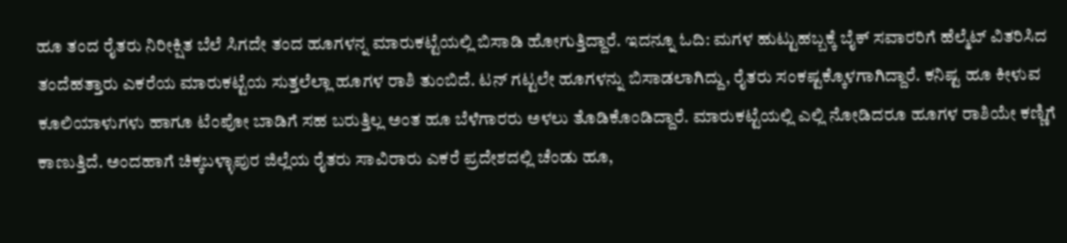ಹೂ ತಂದ ರೈತರು ನಿರೀಕ್ಷಿತ ಬೆಲೆ ಸಿಗದೇ ತಂದ ಹೂಗಳನ್ನ ಮಾರುಕಟ್ಟೆಯಲ್ಲಿ ಬಿಸಾಡಿ ಹೋಗುತ್ತಿದ್ದಾರೆ. ಇದನ್ನೂ ಓದಿ: ಮಗಳ ಹುಟ್ಟುಹಬ್ಬಕ್ಕೆ ಬೈಕ್ ಸವಾರರಿಗೆ ಹೆಲ್ಮೆಟ್ ವಿತರಿಸಿದ ತಂದೆಹತ್ತಾರು ಎಕರೆಯ ಮಾರುಕಟ್ಟೆಯ ಸುತ್ತಲೆಲ್ಲಾ ಹೂಗಳ ರಾಶಿ ತುಂಬಿದೆ. ಟನ್ ಗಟ್ಟಲೇ ಹೂಗಳನ್ನು ಬಿಸಾಡಲಾಗಿದ್ದು, ರೈತರು ಸಂಕಷ್ಟಕ್ಕೊಳಗಾಗಿದ್ದಾರೆ. ಕನಿಷ್ಟ ಹೂ ಕೀಳುವ ಕೂಲಿಯಾಳುಗಳು ಹಾಗೂ ಟೆಂಪೋ ಬಾಡಿಗೆ ಸಹ ಬರುತ್ತಿಲ್ಲ ಅಂತ ಹೂ ಬೆಳೆಗಾರರು ಅಳಲು ತೊಡಿಕೊಂಡಿದ್ದಾರೆ. ಮಾರುಕಟ್ಟೆಯಲ್ಲಿ ಎಲ್ಲಿ ನೋಡಿದರೂ ಹೂಗಳ ರಾಶಿಯೇ ಕಣ್ಣಿಗೆ ಕಾಣುತ್ತಿದೆ. ಅಂದಹಾಗೆ ಚಿಕ್ಕಬಳ್ಳಾಪುರ ಜಿಲ್ಲೆಯ ರೈತರು ಸಾವಿರಾರು ಎಕರೆ ಪ್ರದೇಶದಲ್ಲಿ ಚೆಂಡು ಹೂ,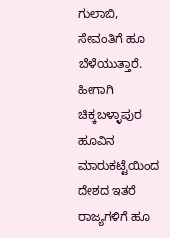ಗುಲಾಬಿ, ಸೇವಂತಿಗೆ ಹೂ ಬೆಳೆಯುತ್ತಾರೆ. ಹೀಗಾಗಿ ಚಿಕ್ಕಬಳ್ಳಾಪುರ ಹೂವಿನ ಮಾರುಕಟ್ಟೆಯಿಂದ ದೇಶದ ಇತರೆ ರಾಜ್ಯಗಳಿಗೆ ಹೂ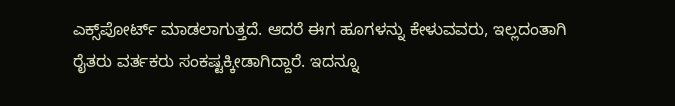ಎಕ್ಸ್‌ಪೋರ್ಟ್‌ ಮಾಡಲಾಗುತ್ತದೆ. ಆದರೆ ಈಗ ಹೂಗಳನ್ನು ಕೇಳುವವರು, ಇಲ್ಲದಂತಾಗಿ ರೈತರು ವರ್ತಕರು ಸಂಕಷ್ಟಕ್ಕೀಡಾಗಿದ್ದಾರೆ. ಇದನ್ನೂ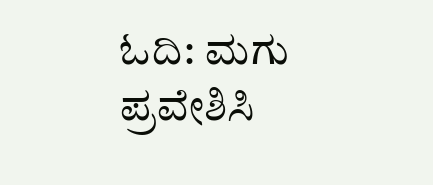ಓದಿ: ಮಗು ಪ್ರವೇಶಿಸಿ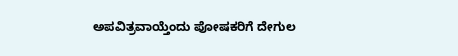ಅಪವಿತ್ರವಾಯ್ತೆಂದು ಪೋಷಕರಿಗೆ ದೇಗುಲ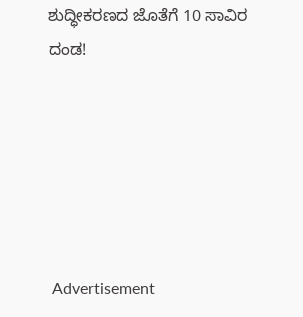ಶುದ್ಧೀಕರಣದ ಜೊತೆಗೆ 10 ಸಾವಿರ ದಂಡ!






 Advertisement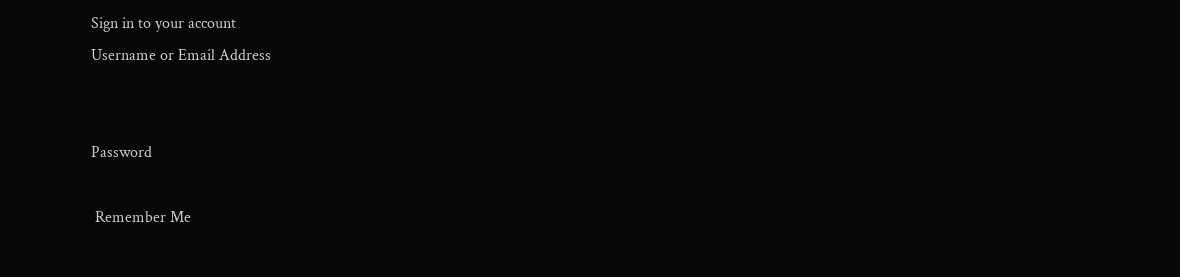Sign in to your account
Username or Email Address


Password

 Remember Me